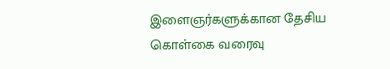இளைஞர்களுக்கான தேசிய கொள்கை வரைவு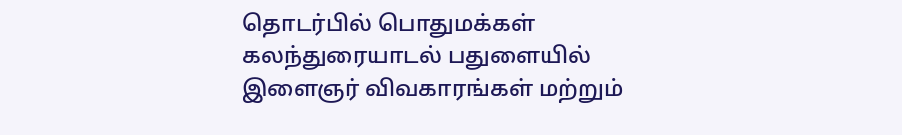தொடர்பில் பொதுமக்கள் கலந்துரையாடல் பதுளையில்
இளைஞர் விவகாரங்கள் மற்றும்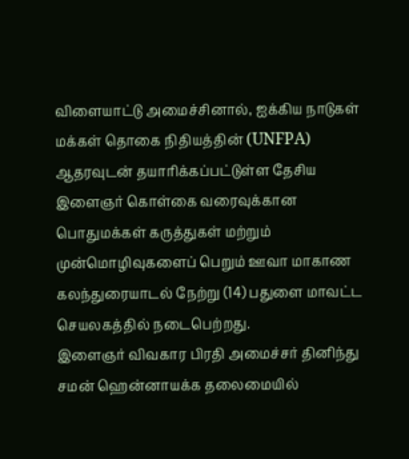விளையாட்டு அமைச்சினால், ஐக்கிய நாடுகள் மக்கள் தொகை நிதியத்தின் (UNFPA) ஆதரவுடன் தயாரிக்கப்பட்டுள்ள தேசிய இளைஞர் கொள்கை வரைவுக்கான பொதுமக்கள் கருத்துகள் மற்றும் முன்மொழிவுகளைப் பெறும் ஊவா மாகாண கலந்துரையாடல் நேற்று (14) பதுளை மாவட்ட செயலகத்தில் நடைபெற்றது.
இளைஞர் விவகார பிரதி அமைச்சர் தினிந்து சமன் ஹென்னாயக்க தலைமையில்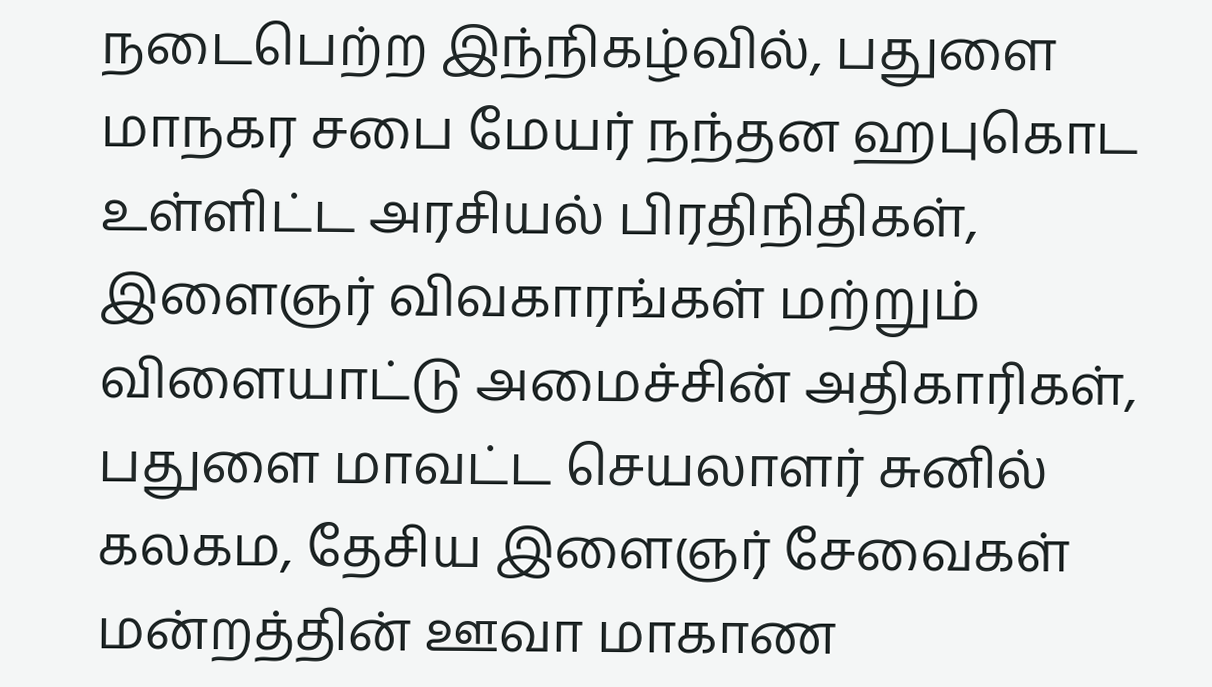நடைபெற்ற இந்நிகழ்வில், பதுளை மாநகர சபை மேயர் நந்தன ஹபுகொட உள்ளிட்ட அரசியல் பிரதிநிதிகள், இளைஞர் விவகாரங்கள் மற்றும் விளையாட்டு அமைச்சின் அதிகாரிகள், பதுளை மாவட்ட செயலாளர் சுனில் கலகம, தேசிய இளைஞர் சேவைகள் மன்றத்தின் ஊவா மாகாண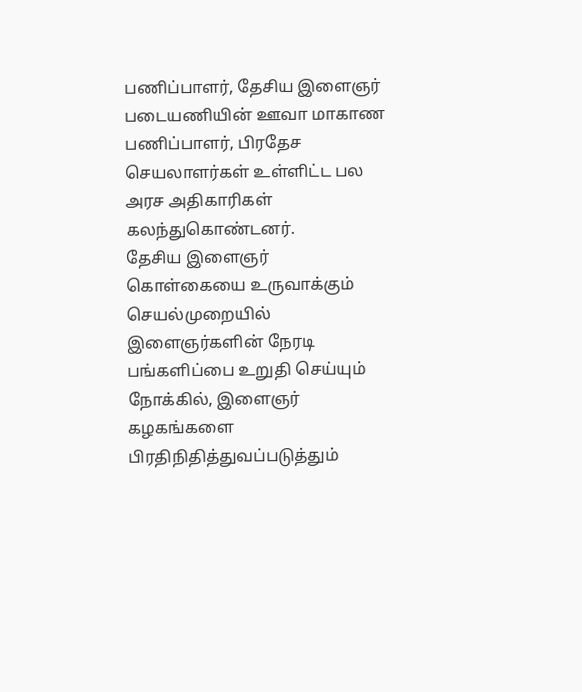பணிப்பாளர், தேசிய இளைஞர் படையணியின் ஊவா மாகாண பணிப்பாளர், பிரதேச செயலாளர்கள் உள்ளிட்ட பல அரச அதிகாரிகள் கலந்துகொண்டனர்.
தேசிய இளைஞர் கொள்கையை உருவாக்கும் செயல்முறையில் இளைஞர்களின் நேரடி பங்களிப்பை உறுதி செய்யும் நோக்கில், இளைஞர் கழகங்களை பிரதிநிதித்துவப்படுத்தும்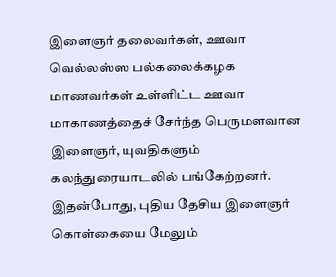இளைஞர் தலைவர்கள், ஊவா வெல்லஸ்ஸ பல்கலைக்கழக மாணவர்கள் உள்ளிட்ட ஊவா மாகாணத்தைச் சேர்ந்த பெருமளவான இளைஞர், யுவதிகளும் கலந்துரையாடலில் பங்கேற்றனர்.
இதன்போது, புதிய தேசிய இளைஞர் கொள்கையை மேலும்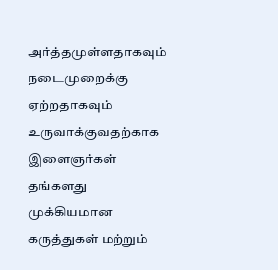அர்த்தமுள்ளதாகவும் நடைமுறைக்கு ஏற்றதாகவும் உருவாக்குவதற்காக இளைஞர்கள் தங்களது முக்கியமான கருத்துகள் மற்றும்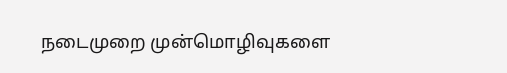நடைமுறை முன்மொழிவுகளை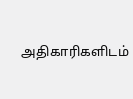அதிகாரிகளிடம்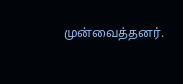முன்வைத்தனர்.